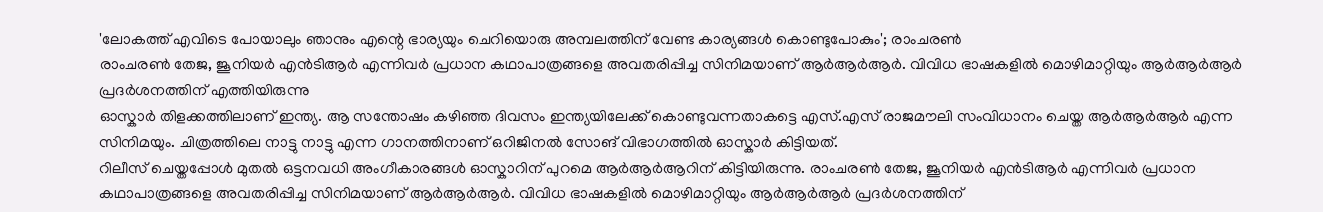'ലോകത്ത് എവിടെ പോയാലും ഞാനും എന്റെ ഭാര്യയും ചെറിയൊരു അമ്പലത്തിന് വേണ്ട കാര്യങ്ങൾ കൊണ്ടുപോകും'; രാംചരൺ
രാംചരൺ തേജ, ജൂനിയർ എൻടിആർ എന്നിവർ പ്രധാന കഥാപാത്രങ്ങളെ അവതരിപ്പിച്ച സിനിമയാണ് ആർആർആർ. വിവിധ ഭാഷകളിൽ മൊഴിമാറ്റിയും ആർആർആർ പ്രദർശനത്തിന് എത്തിയിരുന്നു
ഓസ്കാർ തിളക്കത്തിലാണ് ഇന്ത്യ. ആ സന്തോഷം കഴിഞ്ഞ ദിവസം ഇന്ത്യയിലേക്ക് കൊണ്ടുവന്നതാകട്ടെ എസ്.എസ് രാജമൗലി സംവിധാനം ചെയ്ത ആർആർആർ എന്ന സിനിമയും. ചിത്രത്തിലെ നാട്ടു നാട്ടു എന്ന ഗാനത്തിനാണ് ഒറിജിനൽ സോങ് വിഭാഗത്തിൽ ഓസ്കാർ കിട്ടിയത്.
റിലീസ് ചെയ്തപ്പോൾ മുതൽ ഒട്ടനവധി അംഗീകാരങ്ങൾ ഓസ്കാറിന് പുറമെ ആർആർആറിന് കിട്ടിയിരുന്നു. രാംചരൺ തേജ, ജൂനിയർ എൻടിആർ എന്നിവർ പ്രധാന കഥാപാത്രങ്ങളെ അവതരിപ്പിച്ച സിനിമയാണ് ആർആർആർ. വിവിധ ഭാഷകളിൽ മൊഴിമാറ്റിയും ആർആർആർ പ്രദർശനത്തിന്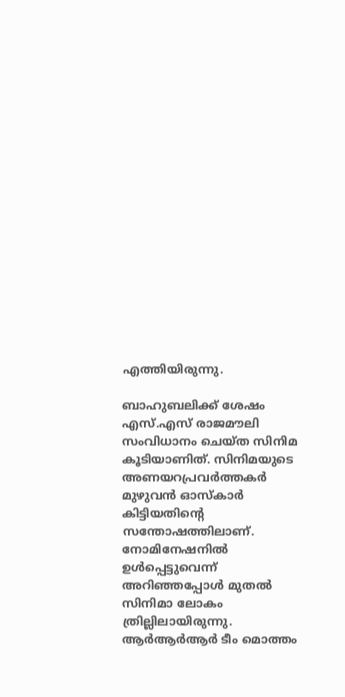എത്തിയിരുന്നു.

ബാഹുബലിക്ക് ശേഷം എസ്.എസ് രാജമൗലി സംവിധാനം ചെയ്ത സിനിമ കൂടിയാണിത്. സിനിമയുടെ അണയറപ്രവർത്തകർ മുഴുവൻ ഓസ്കാർ കിട്ടിയതിന്റെ സന്തോഷത്തിലാണ്. നോമിനേഷനിൽ ഉൾപ്പെട്ടുവെന്ന് അറിഞ്ഞപ്പോൾ മുതൽ സിനിമാ ലോകം ത്രില്ലിലായിരുന്നു.
ആർആർആർ ടീം മൊത്തം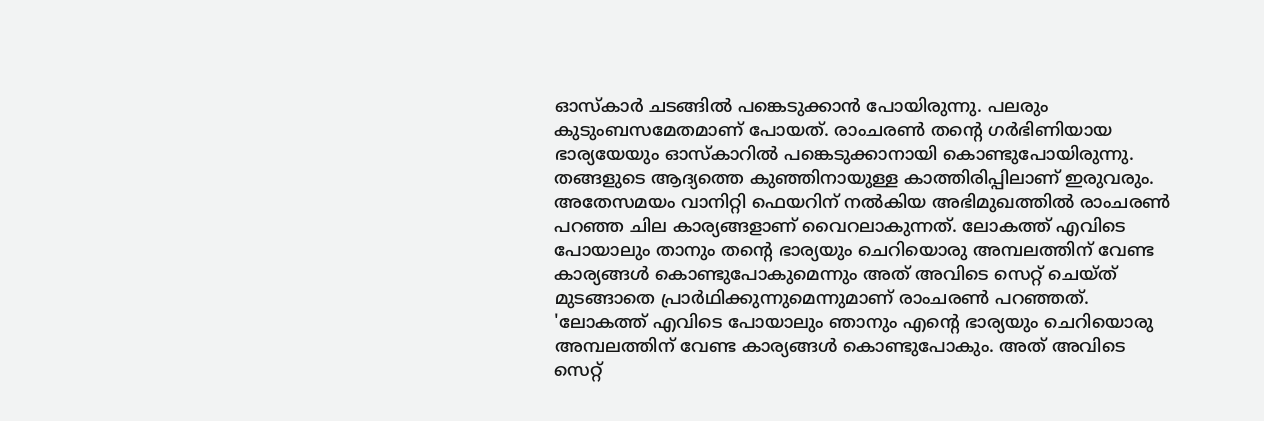ഓസ്കാർ ചടങ്ങിൽ പങ്കെടുക്കാൻ പോയിരുന്നു. പലരും കുടുംബസമേതമാണ് പോയത്. രാംചരൺ തന്റെ ഗർഭിണിയായ ഭാര്യയേയും ഓസ്കാറിൽ പങ്കെടുക്കാനായി കൊണ്ടുപോയിരുന്നു. തങ്ങളുടെ ആദ്യത്തെ കുഞ്ഞിനായുള്ള കാത്തിരിപ്പിലാണ് ഇരുവരും.
അതേസമയം വാനിറ്റി ഫെയറിന് നൽകിയ അഭിമുഖത്തിൽ രാംചരൺ പറഞ്ഞ ചില കാര്യങ്ങളാണ് വൈറലാകുന്നത്. ലോകത്ത് എവിടെ പോയാലും താനും തന്റെ ഭാര്യയും ചെറിയൊരു അമ്പലത്തിന് വേണ്ട കാര്യങ്ങൾ കൊണ്ടുപോകുമെന്നും അത് അവിടെ സെറ്റ് ചെയ്ത് മുടങ്ങാതെ പ്രാർഥിക്കുന്നുമെന്നുമാണ് രാംചരൺ പറഞ്ഞത്.
'ലോകത്ത് എവിടെ പോയാലും ഞാനും എന്റെ ഭാര്യയും ചെറിയൊരു അമ്പലത്തിന് വേണ്ട കാര്യങ്ങൾ കൊണ്ടുപോകും. അത് അവിടെ സെറ്റ്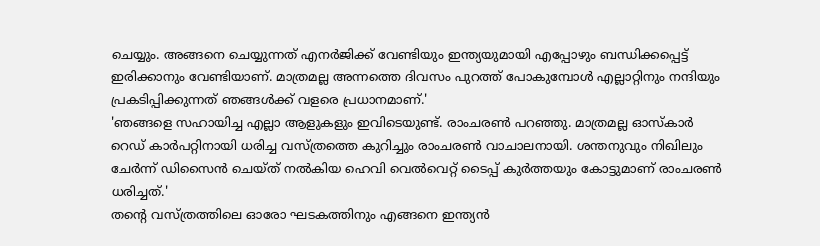ചെയ്യും. അങ്ങനെ ചെയ്യുന്നത് എനർജിക്ക് വേണ്ടിയും ഇന്ത്യയുമായി എപ്പോഴും ബന്ധിക്കപ്പെട്ട് ഇരിക്കാനും വേണ്ടിയാണ്. മാത്രമല്ല അന്നത്തെ ദിവസം പുറത്ത് പോകുമ്പോൾ എല്ലാറ്റിനും നന്ദിയും പ്രകടിപ്പിക്കുന്നത് ഞങ്ങൾക്ക് വളരെ പ്രധാനമാണ്.'
'ഞങ്ങളെ സഹായിച്ച എല്ലാ ആളുകളും ഇവിടെയുണ്ട്. രാംചരൺ പറഞ്ഞു. മാത്രമല്ല ഓസ്കാർ റെഡ് കാർപറ്റിനായി ധരിച്ച വസ്ത്രത്തെ കുറിച്ചും രാംചരൺ വാചാലനായി. ശന്തനുവും നിഖിലും ചേർന്ന് ഡിസൈൻ ചെയ്ത് നൽകിയ ഹെവി വെൽവെറ്റ് ടൈപ്പ് കുർത്തയും കോട്ടുമാണ് രാംചരൺ ധരിച്ചത്.'
തന്റെ വസ്ത്രത്തിലെ ഓരോ ഘടകത്തിനും എങ്ങനെ ഇന്ത്യൻ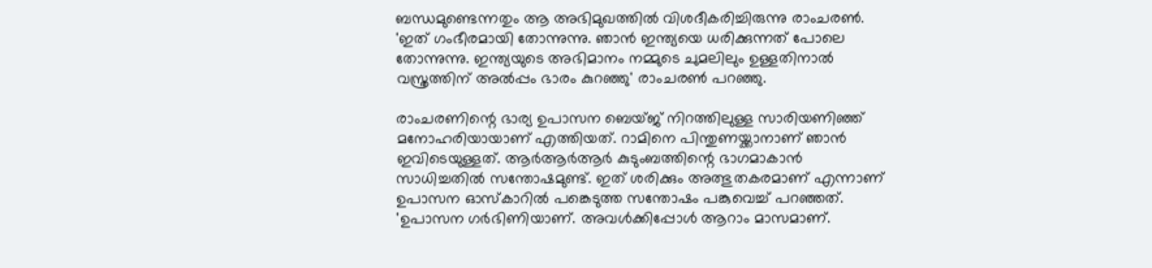ബന്ധമുണ്ടെന്നതും ആ അഭിമുഖത്തിൽ വിശദീകരിച്ചിരുന്നു രാംചരൺ. 'ഇത് ഗംഭീരമായി തോന്നുന്നു. ഞാൻ ഇന്ത്യയെ ധരിക്കുന്നത് പോലെ തോന്നുന്നു. ഇന്ത്യയുടെ അഭിമാനം നമ്മുടെ ചുമലിലും ഉള്ളതിനാൽ വസ്ത്രത്തിന് അൽപ്പം ഭാരം കുറഞ്ഞു' രാംചരൺ പറഞ്ഞു.

രാംചരണിന്റെ ഭാര്യ ഉപാസന ബെയ്ജ് നിറത്തിലുള്ള സാരിയണിഞ്ഞ് മനോഹരിയായാണ് എത്തിയത്. റാമിനെ പിന്തുണയ്ക്കാനാണ് ഞാൻ ഇവിടെയുള്ളത്. ആർആർആർ കുടുംബത്തിന്റെ ഭാഗമാകാൻ സാധിച്ചതിൽ സന്തോഷമുണ്ട്. ഇത് ശരിക്കും അത്ഭുതകരമാണ് എന്നാണ് ഉപാസന ഓസ്കാറിൽ പങ്കെടുത്ത സന്തോഷം പങ്കുവെച്ച് പറഞ്ഞത്.
'ഉപാസന ഗർഭിണിയാണ്. അവൾക്കിപ്പോൾ ആറാം മാസമാണ്.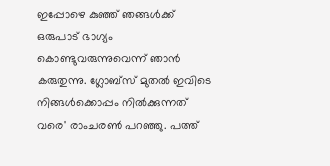ഇപ്പോഴെ കുഞ്ഞ് ഞങ്ങൾക്ക് ഒരുപാട് ഭാഗ്യം കൊണ്ടുവരുന്നുവെന്ന് ഞാൻ കരുതുന്നു. ഗ്ലോബ്സ് മുതൽ ഇവിടെ നിങ്ങൾക്കൊപ്പം നിൽക്കുന്നത് വരെ' രാംചരൺ പറഞ്ഞു. പത്ത്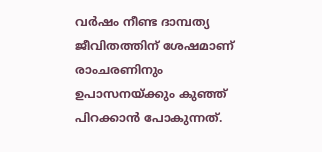വർഷം നീണ്ട ദാമ്പത്യ ജീവിതത്തിന് ശേഷമാണ് രാംചരണിനും ഉപാസനയ്ക്കും കുഞ്ഞ് പിറക്കാൻ പോകുന്നത്.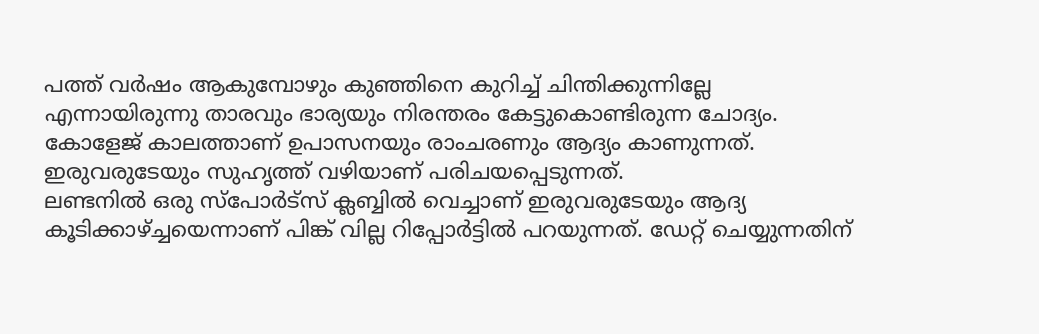പത്ത് വർഷം ആകുമ്പോഴും കുഞ്ഞിനെ കുറിച്ച് ചിന്തിക്കുന്നില്ലേ എന്നായിരുന്നു താരവും ഭാര്യയും നിരന്തരം കേട്ടുകൊണ്ടിരുന്ന ചോദ്യം. കോളേജ് കാലത്താണ് ഉപാസനയും രാംചരണും ആദ്യം കാണുന്നത്. ഇരുവരുടേയും സുഹൃത്ത് വഴിയാണ് പരിചയപ്പെടുന്നത്.
ലണ്ടനിൽ ഒരു സ്പോർട്സ് ക്ലബ്ബിൽ വെച്ചാണ് ഇരുവരുടേയും ആദ്യ കൂടിക്കാഴ്ച്ചയെന്നാണ് പിങ്ക് വില്ല റിപ്പോർട്ടിൽ പറയുന്നത്. ഡേറ്റ് ചെയ്യുന്നതിന്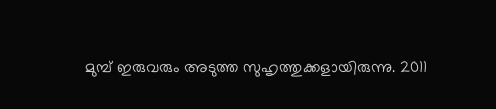മുമ്പ് ഇരുവരും അടുത്ത സുഹൃത്തുക്കളായിരുന്നു. 2011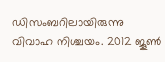ഡിസംബറിലായിരുന്നു വിവാഹ നിശ്ചയം. 2012 ജൂൺ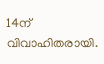14ന് വിവാഹിതരായി.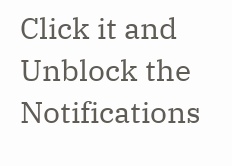Click it and Unblock the Notifications